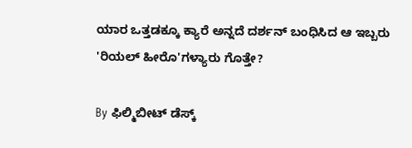ಯಾರ ಒತ್ತಡಕ್ಕೂ ಕ್ಯಾರೆ ಅನ್ನದೆ ದರ್ಶನ್‌ ಬಂಧಿಸಿದ ಆ ಇಬ್ಬರು 'ರಿಯಲ್ ಹೀರೊ'ಗಳ್ಯಾರು ಗೊತ್ತೇ?

By ಫಿಲ್ಮಿಬೀಟ್ ಡೆಸ್ಕ್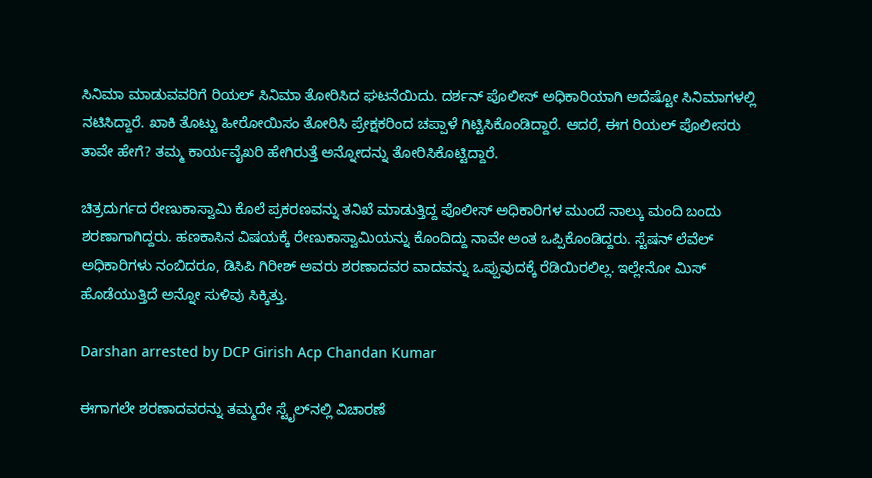ಸಿನಿಮಾ ಮಾಡುವವರಿಗೆ ರಿಯಲ್ ಸಿನಿಮಾ ತೋರಿಸಿದ ಘಟನೆಯಿದು. ದರ್ಶನ್ ಪೊಲೀಸ್ ಅಧಿಕಾರಿಯಾಗಿ ಅದೆಷ್ಟೋ ಸಿನಿಮಾಗಳಲ್ಲಿ ನಟಿಸಿದ್ದಾರೆ. ಖಾಕಿ ತೊಟ್ಟು ಹೀರೋಯಿಸಂ ತೋರಿಸಿ ಪ್ರೇಕ್ಷಕರಿಂದ ಚಪ್ಪಾಳೆ ಗಿಟ್ಟಿಸಿಕೊಂಡಿದ್ದಾರೆ. ಆದರೆ, ಈಗ ರಿಯಲ್ ಪೊಲೀಸರು ತಾವೇ ಹೇಗೆ? ತಮ್ಮ ಕಾರ್ಯವೈಖರಿ ಹೇಗಿರುತ್ತೆ ಅನ್ನೋದನ್ನು ತೋರಿಸಿಕೊಟ್ಟಿದ್ದಾರೆ.

ಚಿತ್ರದುರ್ಗದ ರೇಣುಕಾಸ್ವಾಮಿ ಕೊಲೆ ಪ್ರಕರಣವನ್ನು ತನಿಖೆ ಮಾಡುತ್ತಿದ್ದ ಪೊಲೀಸ್ ಅಧಿಕಾರಿಗಳ ಮುಂದೆ ನಾಲ್ಕು ಮಂದಿ ಬಂದು ಶರಣಾಗಾಗಿದ್ದರು. ಹಣಕಾಸಿನ ವಿಷಯಕ್ಕೆ ರೇಣುಕಾಸ್ವಾಮಿಯನ್ನು ಕೊಂದಿದ್ದು ನಾವೇ ಅಂತ ಒಪ್ಪಿಕೊಂಡಿದ್ದರು. ಸ್ಟೆಷನ್ ಲೆವೆಲ್ ಅಧಿಕಾರಿಗಳು ನಂಬಿದರೂ, ಡಿಸಿಪಿ ಗಿರೀಶ್ ಅವರು ಶರಣಾದವರ ವಾದವನ್ನು ಒಪ್ಪುವುದಕ್ಕೆ ರೆಡಿಯಿರಲಿಲ್ಲ. ಇಲ್ಲೇನೋ ಮಿಸ್ ಹೊಡೆಯುತ್ತಿದೆ ಅನ್ನೋ ಸುಳಿವು ಸಿಕ್ಕಿತ್ತು.

Darshan arrested by DCP Girish Acp Chandan Kumar

ಈಗಾಗಲೇ ಶರಣಾದವರನ್ನು ತಮ್ಮದೇ ಸ್ಟೈಲ್‌ನಲ್ಲಿ ವಿಚಾರಣೆ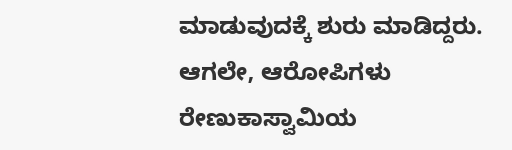ಮಾಡುವುದಕ್ಕೆ ಶುರು ಮಾಡಿದ್ದರು. ಆಗಲೇ, ಆರೋಪಿಗಳು ರೇಣುಕಾಸ್ವಾಮಿಯ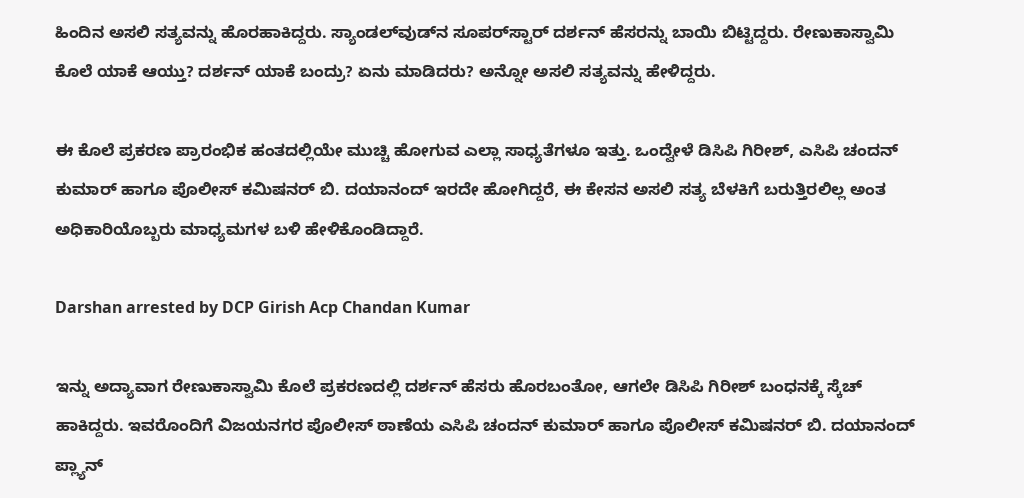ಹಿಂದಿನ ಅಸಲಿ ಸತ್ಯವನ್ನು ಹೊರಹಾಕಿದ್ದರು. ಸ್ಯಾಂಡಲ್‌ವುಡ್‌ನ ಸೂಪರ್‌ಸ್ಟಾರ್ ದರ್ಶನ್ ಹೆಸರನ್ನು ಬಾಯಿ ಬಿಟ್ಟಿದ್ದರು. ರೇಣುಕಾಸ್ವಾಮಿ ಕೊಲೆ ಯಾಕೆ ಆಯ್ತು? ದರ್ಶನ್ ಯಾಕೆ ಬಂದ್ರು? ಏನು ಮಾಡಿದರು? ಅನ್ನೋ ಅಸಲಿ ಸತ್ಯವನ್ನು ಹೇಳಿದ್ದರು.

ಈ ಕೊಲೆ ಪ್ರಕರಣ ಪ್ರಾರಂಭಿಕ ಹಂತದಲ್ಲಿಯೇ ಮುಚ್ಚಿ ಹೋಗುವ ಎಲ್ಲಾ ಸಾಧ್ಯತೆಗಳೂ ಇತ್ತು. ಒಂದ್ವೇಳೆ ಡಿಸಿಪಿ ಗಿರೀಶ್, ಎಸಿಪಿ ಚಂದನ್ ಕುಮಾರ್ ಹಾಗೂ ಪೊಲೀಸ್ ಕಮಿಷನರ್ ಬಿ. ದಯಾನಂದ್ ಇರದೇ ಹೋಗಿದ್ದರೆ, ಈ ಕೇಸನ ಅಸಲಿ ಸತ್ಯ ಬೆಳಕಿಗೆ ಬರುತ್ತಿರಲಿಲ್ಲ ಅಂತ ಅಧಿಕಾರಿಯೊಬ್ಬರು ಮಾಧ್ಯಮಗಳ ಬಳಿ ಹೇಳಿಕೊಂಡಿದ್ದಾರೆ.

Darshan arrested by DCP Girish Acp Chandan Kumar

ಇನ್ನು ಅದ್ಯಾವಾಗ ರೇಣುಕಾಸ್ವಾಮಿ ಕೊಲೆ ಪ್ರಕರಣದಲ್ಲಿ ದರ್ಶನ್ ಹೆಸರು ಹೊರಬಂತೋ, ಆಗಲೇ ಡಿಸಿಪಿ ಗಿರೀಶ್ ಬಂಧನಕ್ಕೆ ಸ್ಕೆಚ್ ಹಾಕಿದ್ದರು. ಇವರೊಂದಿಗೆ ವಿಜಯನಗರ ಪೊಲೀಸ್ ಠಾಣೆಯ ಎಸಿಪಿ ಚಂದನ್ ಕುಮಾರ್ ಹಾಗೂ ಪೊಲೀಸ್ ಕಮಿಷನರ್ ಬಿ. ದಯಾನಂದ್ ಪ್ಲ್ಯಾನ್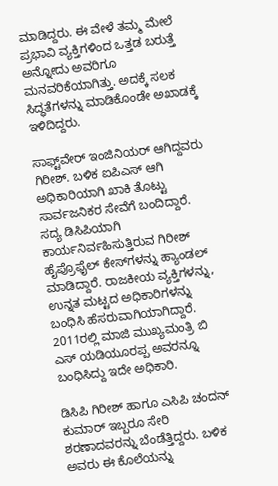ಮಾಡಿದ್ದರು. ಈ ವೇಳೆ ತಮ್ಮ ಮೇಲೆ ಪ್ರಭಾವಿ ವ್ಯಕ್ತಿಗಳಿಂದ ಒತ್ತಡ ಬರುತ್ತೆ ಅನ್ನೋದು ಅವರಿಗೂ ಮನವರಿಕೆಯಾಗಿತ್ತು. ಅದಕ್ಕೆ ಸಲಕ ಸಿದ್ಧತೆಗಳನ್ನು ಮಾಡಿಕೊಂಡೇ ಅಖಾಡಕ್ಕೆ ಇಳಿದಿದ್ದರು.

ಸಾಫ್ಟ್‌ವೇರ್ ಇಂಜಿನಿಯರ್ ಆಗಿದ್ದವರು ಗಿರೀಶ್. ಬಳಿಕ ಐಪಿಎಸ್‌ ಆಗಿ ಅಧಿಕಾರಿಯಾಗಿ ಖಾಕಿ ತೊಟ್ಟು ಸಾರ್ವಜನಿಕರ ಸೇವೆಗೆ ಬಂದಿದ್ದಾರೆ. ಸದ್ಯ ಡಿಸಿಪಿಯಾಗಿ ಕಾರ್ಯನಿರ್ವಹಿಸುತ್ತಿರುವ ಗಿರೀಶ್ ಹೈಪ್ರೊಫೈಲ್ ಕೇಸ್‌ಗಳನ್ನು ಹ್ಯಾಂಡಲ್ ಮಾಡಿದ್ದಾರೆ. ರಾಜಕೀಯ ವ್ಯಕ್ತಿಗಳನ್ನು, ಉನ್ನತ ಮಟ್ಟದ ಅಧಿಕಾರಿಗಳನ್ನು ಬಂಧಿಸಿ ಹೆಸರುವಾಗಿಯಾಗಿದ್ದಾರೆ. 2011ರಲ್ಲಿ ಮಾಜಿ ಮುಖ್ಯಮಂತ್ರಿ ಬಿ ಎಸ್ ಯಡಿಯೂರಪ್ಪ ಅವರನ್ನೂ ಬಂಧಿಸಿದ್ದು ಇದೇ ಅಧಿಕಾರಿ.

ಡಿಸಿಪಿ ಗಿರೀಶ್ ಹಾಗೂ ಎಸಿಪಿ ಚಂದನ್ ಕುಮಾರ್ ಇಬ್ಬರೂ ಸೇರಿ ಶರಣಾದವರನ್ನು ಬೆಂಡೆತ್ತಿದ್ದರು. ಬಳಿಕ ಅವರು ಈ ಕೊಲೆಯನ್ನು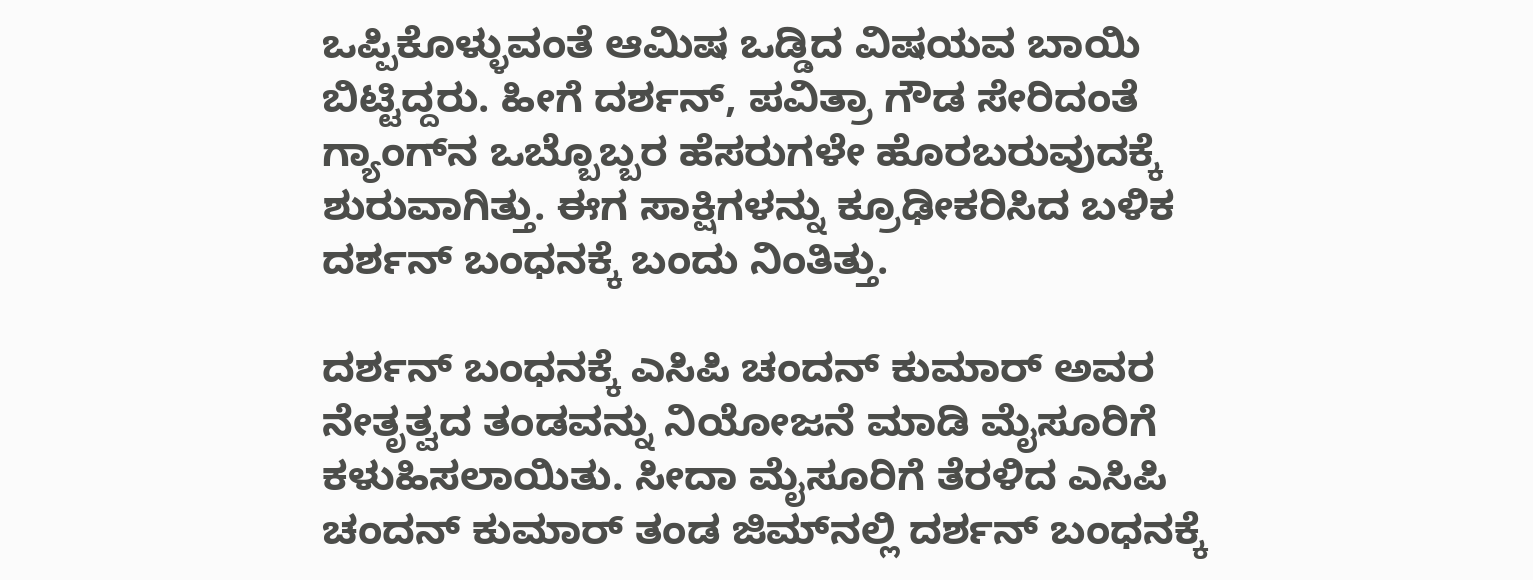ಒಪ್ಪಿಕೊಳ್ಳುವಂತೆ ಆಮಿಷ ಒಡ್ಡಿದ ವಿಷಯವ ಬಾಯಿ ಬಿಟ್ಟಿದ್ದರು. ಹೀಗೆ ದರ್ಶನ್, ಪವಿತ್ರಾ ಗೌಡ ಸೇರಿದಂತೆ ಗ್ಯಾಂಗ್‌ನ ಒಬ್ಬೊಬ್ಬರ ಹೆಸರುಗಳೇ ಹೊರಬರುವುದಕ್ಕೆ ಶುರುವಾಗಿತ್ತು. ಈಗ ಸಾಕ್ಷಿಗಳನ್ನು ಕ್ರೂಢೀಕರಿಸಿದ ಬಳಿಕ ದರ್ಶನ್ ಬಂಧನಕ್ಕೆ ಬಂದು ನಿಂತಿತ್ತು.

ದರ್ಶನ್ ಬಂಧನಕ್ಕೆ ಎಸಿಪಿ ಚಂದನ್ ಕುಮಾರ್ ಅವರ ನೇತೃತ್ವದ ತಂಡವನ್ನು ನಿಯೋಜನೆ ಮಾಡಿ ಮೈಸೂರಿಗೆ ಕಳುಹಿಸಲಾಯಿತು. ಸೀದಾ ಮೈಸೂರಿಗೆ ತೆರಳಿದ ಎಸಿಪಿ ಚಂದನ್ ಕುಮಾರ್ ತಂಡ ಜಿಮ್‌ನಲ್ಲಿ ದರ್ಶನ್‌ ಬಂಧನಕ್ಕೆ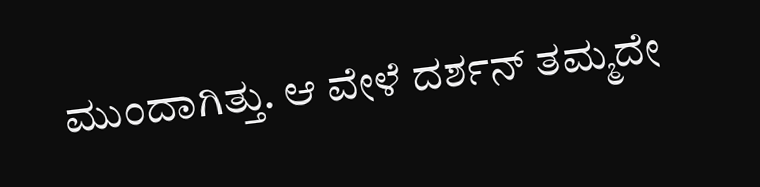ಮುಂದಾಗಿತ್ತು. ಆ ವೇಳೆ ದರ್ಶನ್ ತಮ್ಮದೇ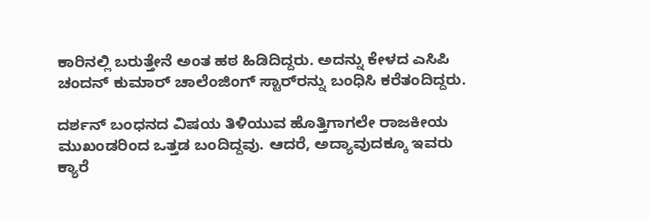ಕಾರಿನಲ್ಲಿ ಬರುತ್ತೇನೆ ಅಂತ ಹಠ ಹಿಡಿದಿದ್ದರು. ಅದನ್ನು ಕೇಳದ ಎಸಿಪಿ ಚಂದನ್ ಕುಮಾರ್ ಚಾಲೆಂಜಿಂಗ್ ಸ್ಟಾರ್‌ರನ್ನು ಬಂಧಿಸಿ ಕರೆತಂದಿದ್ದರು.

ದರ್ಶನ್ ಬಂಧನದ ವಿಷಯ ತಿಳಿಯುವ ಹೊತ್ತಿಗಾಗಲೇ ರಾಜಕೀಯ ಮುಖಂಡರಿಂದ ಒತ್ತಡ ಬಂದಿದ್ದವು. ಆದರೆ, ಅದ್ಯಾವುದಕ್ಕೂ ಇವರು ಕ್ಯಾರೆ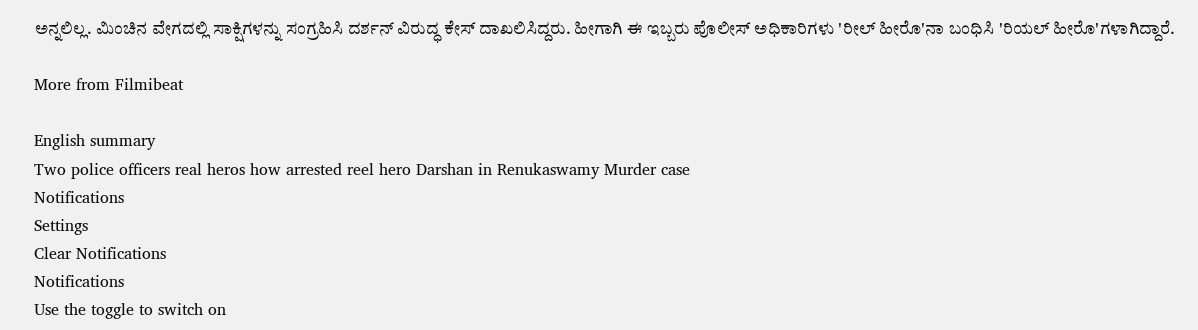ಅನ್ನಲಿಲ್ಲ. ಮಿಂಚಿನ ವೇಗದಲ್ಲಿ ಸಾಕ್ಷಿಗಳನ್ನು ಸಂಗ್ರಹಿಸಿ ದರ್ಶನ್ ವಿರುದ್ಧ ಕೇಸ್ ದಾಖಲಿಸಿದ್ದರು. ಹೀಗಾಗಿ ಈ ಇಬ್ಬರು ಪೊಲೀಸ್ ಅಧಿಕಾರಿಗಳು 'ರೀಲ್ ಹೀರೊ'ನಾ ಬಂಧಿಸಿ 'ರಿಯಲ್ ಹೀರೊ'ಗಳಾಗಿದ್ದಾರೆ.

More from Filmibeat

English summary
Two police officers real heros how arrested reel hero Darshan in Renukaswamy Murder case
Notifications
Settings
Clear Notifications
Notifications
Use the toggle to switch on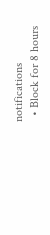notifications
  • Block for 8 hours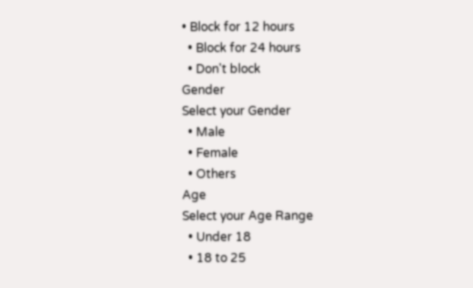• Block for 12 hours
  • Block for 24 hours
  • Don't block
Gender
Select your Gender
  • Male
  • Female
  • Others
Age
Select your Age Range
  • Under 18
  • 18 to 25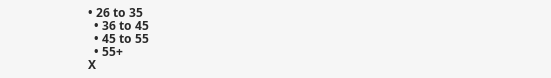• 26 to 35
  • 36 to 45
  • 45 to 55
  • 55+
X